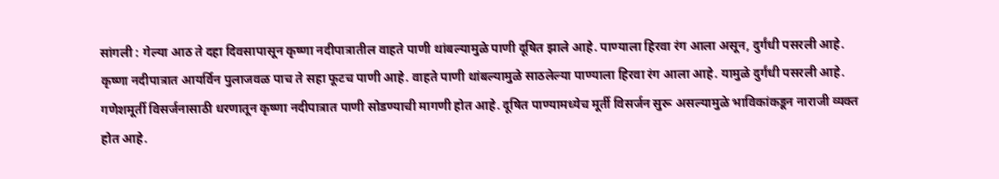सांगली : गेल्या आठ ते दहा दिवसापासून कृष्णा नदीपात्रातील वाहते पाणी थांबल्यामुळे पाणी दूषित झाले आहे. पाण्याला हिरवा रंग आला असून, दुर्गंधी पसरली आहे.
कृष्णा नदीपात्रात आयर्विन पुलाजवळ पाच ते सहा फूटच पाणी आहे. वाहते पाणी थांबल्यामुळे साठलेल्या पाण्याला हिरवा रंग आला आहे. यामुळे दुर्गंधी पसरली आहे. गणेशमूर्ती विसर्जनासाठी धरणातून कृष्णा नदीपात्रात पाणी सोडण्याची मागणी होत आहे. दूषित पाण्यामध्येच मूर्ती विसर्जन सुरू असल्यामुळे भाविकांकडून नाराजी व्यक्त होत आहे.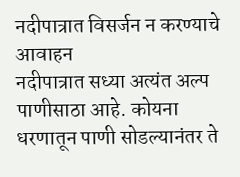नदीपात्रात विसर्जन न करण्याचे आवाहन
नदीपात्रात सध्या अत्यंत अल्प पाणीसाठा आहे. कोयना धरणातून पाणी सोडल्यानंतर ते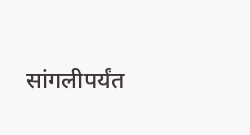सांगलीपर्यंत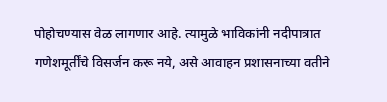पोहोचण्यास वेळ लागणार आहे. त्यामुळे भाविकांनी नदीपात्रात गणेशमूर्तींचे विसर्जन करू नये, असे आवाहन प्रशासनाच्या वतीने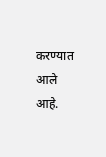करण्यात आले आहे.